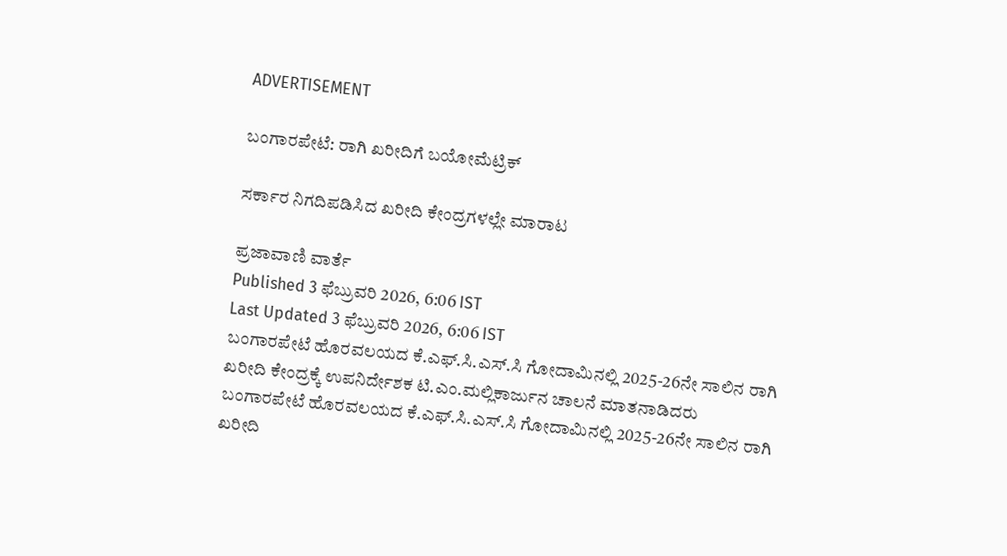ADVERTISEMENT

ಬಂಗಾರಪೇಟೆ: ರಾಗಿ ಖರೀದಿಗೆ ಬಯೋಮೆಟ್ರಿಕ್

ಸರ್ಕಾರ ನಿಗದಿಪಡಿಸಿದ ಖರೀದಿ ಕೇಂದ್ರಗಳಲ್ಲೇ ಮಾರಾಟ

ಪ್ರಜಾವಾಣಿ ವಾರ್ತೆ
Published 3 ಫೆಬ್ರುವರಿ 2026, 6:06 IST
Last Updated 3 ಫೆಬ್ರುವರಿ 2026, 6:06 IST
ಬಂಗಾರಪೇಟೆ ಹೊರವಲಯದ ಕೆ.ಎಫ್‌.ಸಿ.ಎಸ್‌.ಸಿ ಗೋದಾಮಿನಲ್ಲಿ 2025-26ನೇ ಸಾಲಿನ ರಾಗಿ ಖರೀದಿ ಕೇಂದ್ರಕ್ಕೆ ಉಪನಿರ್ದೇಶಕ ಟಿ.ಎಂ.ಮಲ್ಲಿಕಾರ್ಜುನ ಚಾಲನೆ ಮಾತನಾಡಿದರು
ಬಂಗಾರಪೇಟೆ ಹೊರವಲಯದ ಕೆ.ಎಫ್‌.ಸಿ.ಎಸ್‌.ಸಿ ಗೋದಾಮಿನಲ್ಲಿ 2025-26ನೇ ಸಾಲಿನ ರಾಗಿ ಖರೀದಿ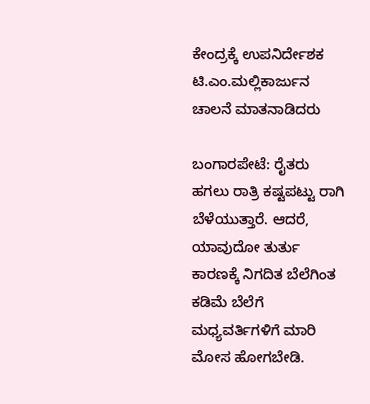ಕೇಂದ್ರಕ್ಕೆ ಉಪನಿರ್ದೇಶಕ ಟಿ.ಎಂ.ಮಲ್ಲಿಕಾರ್ಜುನ ಚಾಲನೆ ಮಾತನಾಡಿದರು

ಬಂಗಾರಪೇಟೆ: ರೈತರು ಹಗಲು ರಾತ್ರಿ ಕಷ್ಟಪಟ್ಟು ರಾಗಿ ಬೆಳೆಯುತ್ತಾರೆ. ಆದರೆ, ಯಾವುದೋ ತುರ್ತು ಕಾರಣಕ್ಕೆ ನಿಗದಿತ ಬೆಲೆಗಿಂತ ಕಡಿಮೆ ಬೆಲೆಗೆ ಮಧ್ಯವರ್ತಿಗಳಿಗೆ ಮಾರಿ ಮೋಸ ಹೋಗಬೇಡಿ.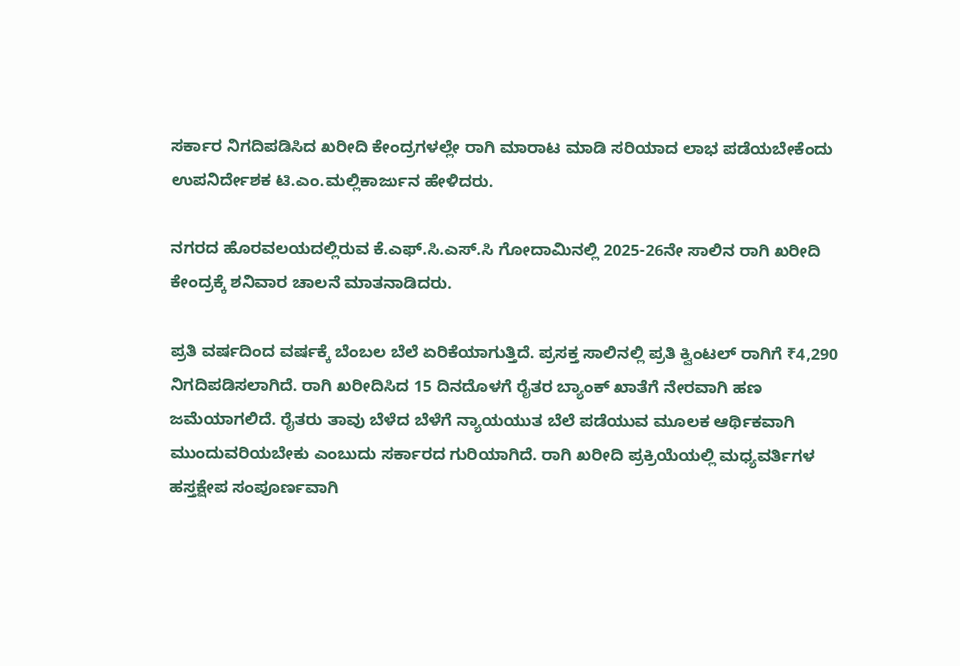ಸರ್ಕಾರ ನಿಗದಿಪಡಿಸಿದ ಖರೀದಿ ಕೇಂದ್ರಗಳಲ್ಲೇ ರಾಗಿ ಮಾರಾಟ ಮಾಡಿ ಸರಿಯಾದ ಲಾಭ ಪಡೆಯಬೇಕೆಂದು ಉಪನಿರ್ದೇಶಕ ಟಿ.ಎಂ.ಮಲ್ಲಿಕಾರ್ಜುನ ಹೇಳಿದರು.

ನಗರದ ಹೊರವಲಯದಲ್ಲಿರುವ ಕೆ.ಎಫ್‌.ಸಿ.ಎಸ್‌.ಸಿ ಗೋದಾಮಿನಲ್ಲಿ 2025-26ನೇ ಸಾಲಿನ ರಾಗಿ ಖರೀದಿ ಕೇಂದ್ರಕ್ಕೆ ಶನಿವಾರ ಚಾಲನೆ ಮಾತನಾಡಿದರು.

ಪ್ರತಿ ವರ್ಷದಿಂದ ವರ್ಷಕ್ಕೆ ಬೆಂಬಲ ಬೆಲೆ ಏರಿಕೆಯಾಗುತ್ತಿದೆ. ಪ್ರಸಕ್ತ ಸಾಲಿನಲ್ಲಿ ಪ್ರತಿ ಕ್ವಿಂಟಲ್ ರಾಗಿಗೆ ₹4,290 ನಿಗದಿಪಡಿಸಲಾಗಿದೆ. ರಾಗಿ ಖರೀದಿಸಿದ 15 ದಿನದೊಳಗೆ ರೈತರ ಬ್ಯಾಂಕ್ ಖಾತೆಗೆ ನೇರವಾಗಿ ಹಣ ಜಮೆಯಾಗಲಿದೆ. ರೈತರು ತಾವು ಬೆಳೆದ ಬೆಳೆಗೆ ನ್ಯಾಯಯುತ ಬೆಲೆ ಪಡೆಯುವ ಮೂಲಕ ಆರ್ಥಿಕವಾಗಿ ಮುಂದುವರಿಯಬೇಕು ಎಂಬುದು ಸರ್ಕಾರದ ಗುರಿಯಾಗಿದೆ. ರಾಗಿ ಖರೀದಿ ಪ್ರಕ್ರಿಯೆಯಲ್ಲಿ ಮಧ್ಯವರ್ತಿಗಳ ಹಸ್ತಕ್ಷೇಪ ಸಂಪೂರ್ಣವಾಗಿ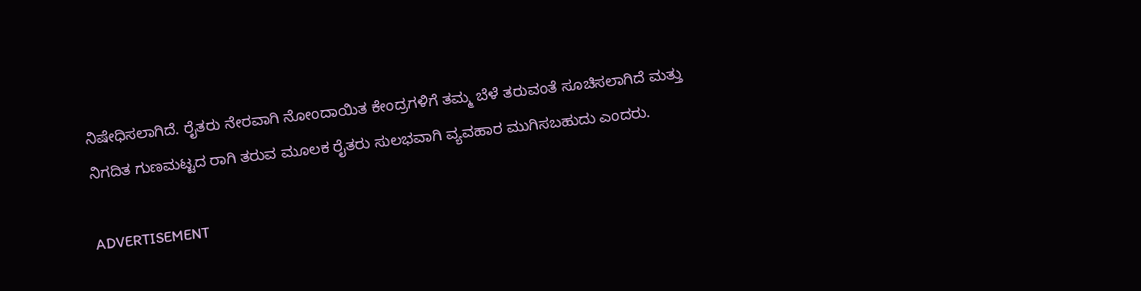ನಿಷೇಧಿಸಲಾಗಿದೆ. ರೈತರು ನೇರವಾಗಿ ನೋಂದಾಯಿತ ಕೇಂದ್ರಗಳಿಗೆ ತಮ್ಮ ಬೆಳೆ ತರುವಂತೆ ಸೂಚಿಸಲಾಗಿದೆ ಮತ್ತು ನಿಗದಿತ ಗುಣಮಟ್ಟದ ರಾಗಿ ತರುವ ಮೂಲಕ ರೈತರು ಸುಲಭವಾಗಿ ವ್ಯವಹಾರ ಮುಗಿಸಬಹುದು ಎಂದರು.

ADVERTISEMENT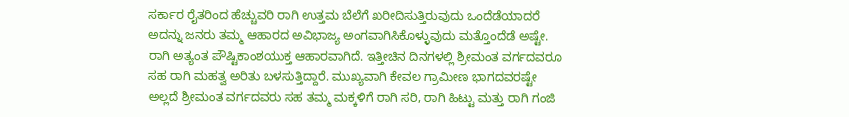ಸರ್ಕಾರ ರೈತರಿಂದ ಹೆಚ್ಚುವರಿ ರಾಗಿ ಉತ್ತಮ ಬೆಲೆಗೆ ಖರೀದಿಸುತ್ತಿರುವುದು ಒಂದೆಡೆಯಾದರೆ ಅದನ್ನು ಜನರು ತಮ್ಮ ಆಹಾರದ ಅವಿಭಾಜ್ಯ ಅಂಗವಾಗಿಸಿಕೊಳ್ಳುವುದು ಮತ್ತೊಂದೆಡೆ ಅಷ್ಟೇ. ರಾಗಿ ಅತ್ಯಂತ ಪೌಷ್ಟಿಕಾಂಶಯುಕ್ತ ಆಹಾರವಾಗಿದೆ. ಇತ್ತೀಚಿನ ದಿನಗಳಲ್ಲಿ ಶ್ರೀಮಂತ ವರ್ಗದವರೂ ಸಹ ರಾಗಿ ಮಹತ್ವ ಅರಿತು ಬಳಸುತ್ತಿದ್ದಾರೆ. ಮುಖ್ಯವಾಗಿ ಕೇವಲ ಗ್ರಾಮೀಣ ಭಾಗದವರಷ್ಟೇ ಅಲ್ಲದೆ ಶ್ರೀಮಂತ ವರ್ಗದವರು ಸಹ ತಮ್ಮ ಮಕ್ಕಳಿಗೆ ರಾಗಿ ಸರಿ, ರಾಗಿ ಹಿಟ್ಟು ಮತ್ತು ರಾಗಿ ಗಂಜಿ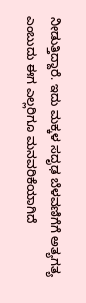ನೀಡುತ್ತಿದ್ದಾರೆ. ಇದು ಮಕ್ಕಳ ಸದೃಢ ಬೆಳವಣಿಗೆಗೆ ಅತ್ಯಗತ್ಯ ಎಂಬುದು ಈಗ ಎಲ್ಲರಿಗೂ ಮನವರಿಕೆಯಾಗಿದೆ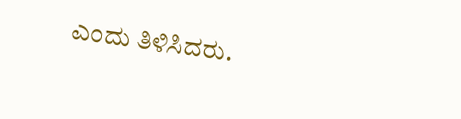ಎಂದು ತಿಳಿಸಿದರು.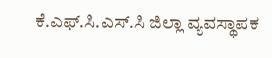ಕೆ.ಎಫ್‌.ಸಿ.ಎಸ್‌.ಸಿ ಜಿಲ್ಲಾ ವ್ಯವಸ್ಥಾಪಕ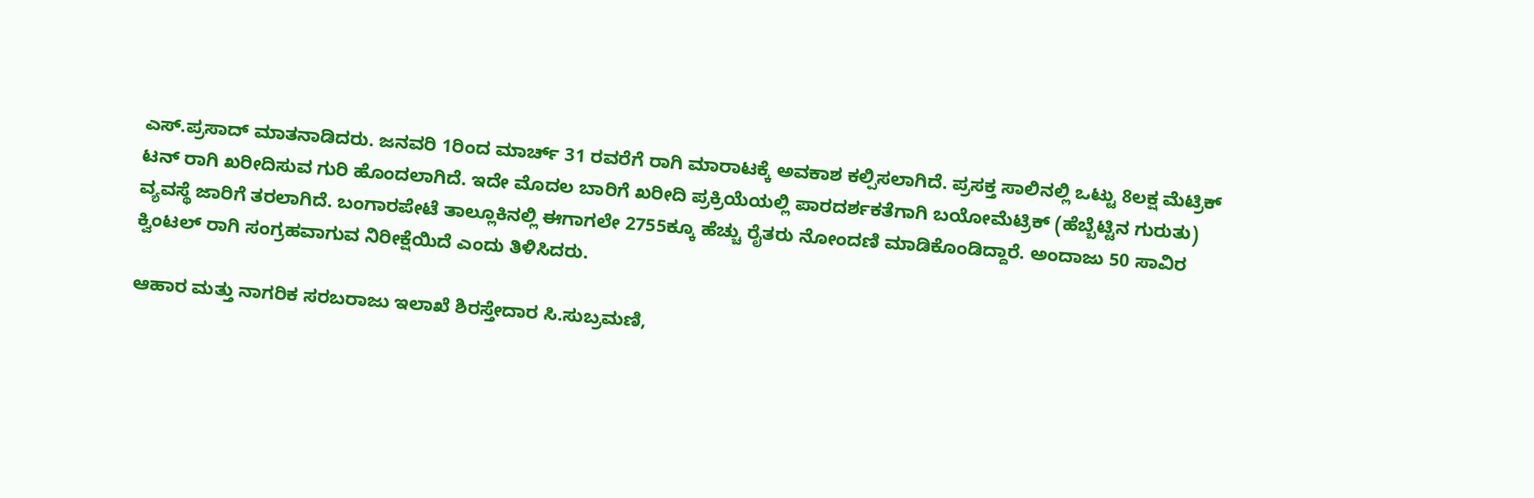ಎಸ್‌.ಪ್ರಸಾದ್‌ ಮಾತನಾಡಿದರು. ಜನವರಿ 1ರಿಂದ ಮಾರ್ಚ್ 31 ರವರೆಗೆ ರಾಗಿ ಮಾರಾಟಕ್ಕೆ ಅವಕಾಶ ಕಲ್ಪಿಸಲಾಗಿದೆ. ಪ್ರಸಕ್ತ ಸಾಲಿನಲ್ಲಿ ಒಟ್ಟು 8ಲಕ್ಷ ಮೆಟ್ರಿಕ್ ಟನ್ ರಾಗಿ ಖರೀದಿಸುವ ಗುರಿ ಹೊಂದಲಾಗಿದೆ. ಇದೇ ಮೊದಲ ಬಾರಿಗೆ ಖರೀದಿ ಪ್ರಕ್ರಿಯೆಯಲ್ಲಿ ಪಾರದರ್ಶಕತೆಗಾಗಿ ಬಯೋಮೆಟ್ರಿಕ್ (ಹೆಬ್ಬೆಟ್ಟಿನ ಗುರುತು) ವ್ಯವಸ್ಥೆ ಜಾರಿಗೆ ತರಲಾಗಿದೆ. ಬಂಗಾರಪೇಟೆ ತಾಲ್ಲೂಕಿನಲ್ಲಿ ಈಗಾಗಲೇ 2755ಕ್ಕೂ ಹೆಚ್ಚು ರೈತರು ನೋಂದಣಿ ಮಾಡಿಕೊಂಡಿದ್ದಾರೆ. ಅಂದಾಜು 50 ಸಾವಿರ ಕ್ವಿಂಟಲ್ ರಾಗಿ ಸಂಗ್ರಹವಾಗುವ ನಿರೀಕ್ಷೆಯಿದೆ ಎಂದು ತಿಳಿಸಿದರು.

ಆಹಾರ ಮತ್ತು ನಾಗರಿಕ ಸರಬರಾಜು ಇಲಾಖೆ ಶಿರಸ್ತೇದಾರ ಸಿ.ಸುಬ್ರಮಣಿ,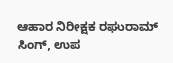ಆಹಾರ ನಿರೀಕ್ಷಕ ರಘುರಾಮ್ ಸಿಂಗ್, ಉಪ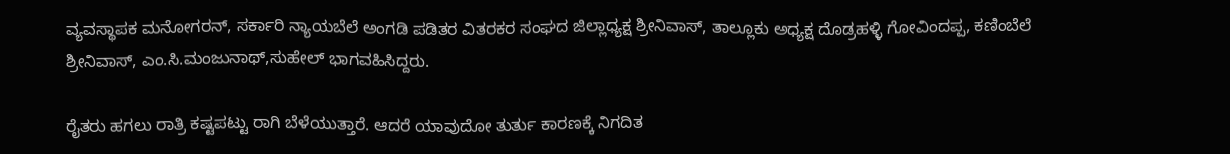ವ್ಯವಸ್ಥಾಪಕ ಮನೋಗರನ್, ಸರ್ಕಾರಿ ನ್ಯಾಯಬೆಲೆ ಅಂಗಡಿ ಪಡಿತರ ವಿತರಕರ ಸಂಘದ ಜಿಲ್ಲಾಧ್ಯಕ್ಷ ಶ್ರೀನಿವಾಸ್, ತಾಲ್ಲೂಕು ಅಧ್ಯಕ್ಷ ದೊಡ್ರಹಳ್ಳಿ ಗೋವಿಂದಪ್ಪ, ಕಣಿಂಬೆಲೆ ಶ್ರೀನಿವಾಸ್, ಎಂ.ಸಿ.ಮಂಜುನಾಥ್,ಸುಹೇಲ್ ಭಾಗವಹಿಸಿದ್ದರು.

ರೈತರು ಹಗಲು ರಾತ್ರಿ ಕಷ್ಟಪಟ್ಟು ರಾಗಿ ಬೆಳೆಯುತ್ತಾರೆ. ಆದರೆ ಯಾವುದೋ ತುರ್ತು ಕಾರಣಕ್ಕೆ ನಿಗದಿತ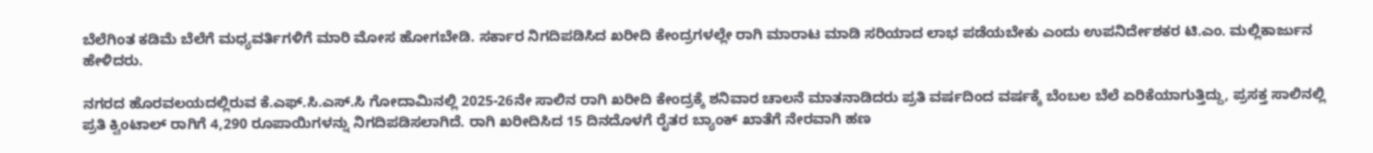ಬೆಲೆಗಿಂತ ಕಡಿಮೆ ಬೆಲೆಗೆ ಮಧ್ಯವರ್ತಿಗಳಿಗೆ ಮಾರಿ ಮೋಸ ಹೋಗಬೇಡಿ. ಸರ್ಕಾರ ನಿಗದಿಪಡಿಸಿದ ಖರೀದಿ ಕೇಂದ್ರಗಳಲ್ಲೇ ರಾಗಿ ಮಾರಾಟ ಮಾಡಿ ಸರಿಯಾದ ಲಾಭ ಪಡೆಯಬೇಕು ಎಂದು ಉಪನಿರ್ದೇಶಕರ ಟಿ.ಎಂ. ಮಲ್ಲಿಕಾರ್ಜುನ ಹೇಳಿದರು.

ನಗರದ ಹೊರವಲಯದಲ್ಲಿರುವ ಕೆ.ಎಫ್‌.ಸಿ.ಎಸ್‌.ಸಿ ಗೋದಾಮಿನಲ್ಲಿ 2025-26ನೇ ಸಾಲಿನ ರಾಗಿ ಖರೀದಿ ಕೇಂದ್ರಕ್ಕೆ ಶನಿವಾರ ಚಾಲನೆ ಮಾತನಾಡಿದರು ಪ್ರತಿ ವರ್ಷದಿಂದ ವರ್ಷಕ್ಕೆ ಬೆಂಬಲ ಬೆಲೆ ಏರಿಕೆಯಾಗುತ್ತಿದ್ದು, ಪ್ರಸಕ್ತ ಸಾಲಿನಲ್ಲಿ ಪ್ರತಿ ಕ್ವಿಂಟಾಲ್ ರಾಗಿಗೆ 4,290 ರೂಪಾಯಿಗಳನ್ನು ನಿಗದಿಪಡಿಸಲಾಗಿದೆ. ರಾಗಿ ಖರೀದಿಸಿದ 15 ದಿನದೊಳಗೆ ರೈತರ ಬ್ಯಾಂಕ್ ಖಾತೆಗೆ ನೇರವಾಗಿ ಹಣ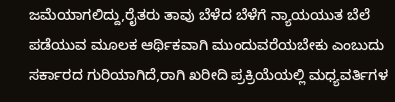ಜಮೆಯಾಗಲಿದ್ದು,ರೈತರು ತಾವು ಬೆಳೆದ ಬೆಳೆಗೆ ನ್ಯಾಯಯುತ ಬೆಲೆ ಪಡೆಯುವ ಮೂಲಕ ಆರ್ಥಿಕವಾಗಿ ಮುಂದುವರೆಯಬೇಕು ಎಂಬುದು ಸರ್ಕಾರದ ಗುರಿಯಾಗಿದೆ,ರಾಗಿ ಖರೀದಿ ಪ್ರಕ್ರಿಯೆಯಲ್ಲಿ ಮಧ್ಯವರ್ತಿಗಳ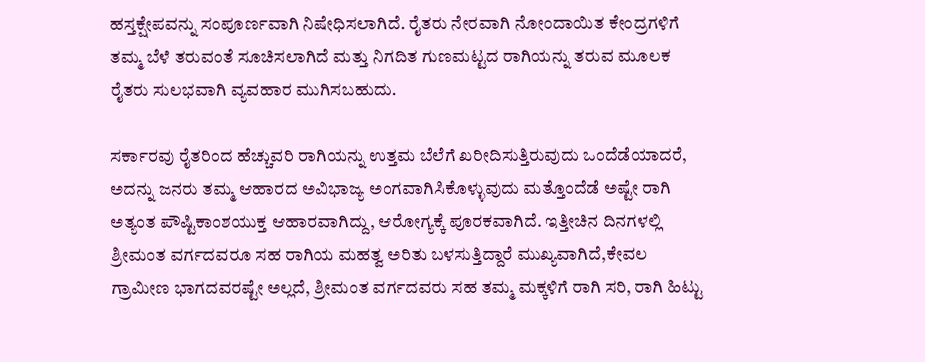ಹಸ್ತಕ್ಷೇಪವನ್ನು ಸಂಪೂರ್ಣವಾಗಿ ನಿಷೇಧಿಸಲಾಗಿದೆ. ರೈತರು ನೇರವಾಗಿ ನೋಂದಾಯಿತ ಕೇಂದ್ರಗಳಿಗೆ ತಮ್ಮ ಬೆಳೆ ತರುವಂತೆ ಸೂಚಿಸಲಾಗಿದೆ ಮತ್ತು ನಿಗದಿತ ಗುಣಮಟ್ಟದ ರಾಗಿಯನ್ನು ತರುವ ಮೂಲಕ ರೈತರು ಸುಲಭವಾಗಿ ವ್ಯವಹಾರ ಮುಗಿಸಬಹುದು.

ಸರ್ಕಾರವು ರೈತರಿಂದ ಹೆಚ್ಚುವರಿ ರಾಗಿಯನ್ನು ಉತ್ತಮ ಬೆಲೆಗೆ ಖರೀದಿಸುತ್ತಿರುವುದು ಒಂದೆಡೆಯಾದರೆ, ಅದನ್ನು ಜನರು ತಮ್ಮ ಆಹಾರದ ಅವಿಭಾಜ್ಯ ಅಂಗವಾಗಿಸಿಕೊಳ್ಳುವುದು ಮತ್ತೊಂದೆಡೆ ಅಷ್ಟೇ ರಾಗಿ ಅತ್ಯಂತ ಪೌಷ್ಟಿಕಾಂಶಯುಕ್ತ ಆಹಾರವಾಗಿದ್ದು, ಆರೋಗ್ಯಕ್ಕೆ ಪೂರಕವಾಗಿದೆ. ಇತ್ತೀಚಿನ ದಿನಗಳಲ್ಲಿ ಶ್ರೀಮಂತ ವರ್ಗದವರೂ ಸಹ ರಾಗಿಯ ಮಹತ್ವ ಅರಿತು ಬಳಸುತ್ತಿದ್ದಾರೆ ಮುಖ್ಯವಾಗಿದೆ,ಕೇವಲ ಗ್ರಾಮೀಣ ಭಾಗದವರಷ್ಟೇ ಅಲ್ಲದೆ, ಶ್ರೀಮಂತ ವರ್ಗದವರು ಸಹ ತಮ್ಮ ಮಕ್ಕಳಿಗೆ ರಾಗಿ ಸರಿ, ರಾಗಿ ಹಿಟ್ಟು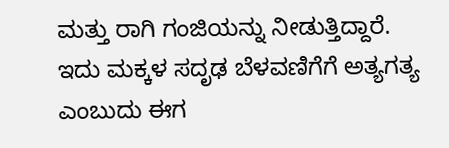ಮತ್ತು ರಾಗಿ ಗಂಜಿಯನ್ನು ನೀಡುತ್ತಿದ್ದಾರೆ. ಇದು ಮಕ್ಕಳ ಸದೃಢ ಬೆಳವಣಿಗೆಗೆ ಅತ್ಯಗತ್ಯ ಎಂಬುದು ಈಗ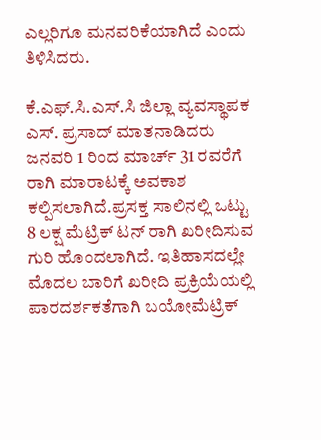ಎಲ್ಲರಿಗೂ ಮನವರಿಕೆಯಾಗಿದೆ ಎಂದು ತಿಳಿಸಿದರು.

ಕೆ.ಎಫ್‌.ಸಿ.ಎಸ್‌.ಸಿ ಜಿಲ್ಲಾ ವ್ಯವಸ್ಥಾಪಕ ಎಸ್‌. ಪ್ರಸಾದ್‌ ಮಾತನಾಡಿದರು ಜನವರಿ 1 ರಿಂದ ಮಾರ್ಚ್ 31 ರವರೆಗೆ ರಾಗಿ ಮಾರಾಟಕ್ಕೆ ಅವಕಾಶ ಕಲ್ಪಿಸಲಾಗಿದೆ.ಪ್ರಸಕ್ತ ಸಾಲಿನಲ್ಲಿ ಒಟ್ಟು 8 ಲಕ್ಷ ಮೆಟ್ರಿಕ್ ಟನ್ ರಾಗಿ ಖರೀದಿಸುವ ಗುರಿ ಹೊಂದಲಾಗಿದೆ. ಇತಿಹಾಸದಲ್ಲೇ ಮೊದಲ ಬಾರಿಗೆ ಖರೀದಿ ಪ್ರಕ್ರಿಯೆಯಲ್ಲಿ ಪಾರದರ್ಶಕತೆಗಾಗಿ ಬಯೋಮೆಟ್ರಿಕ್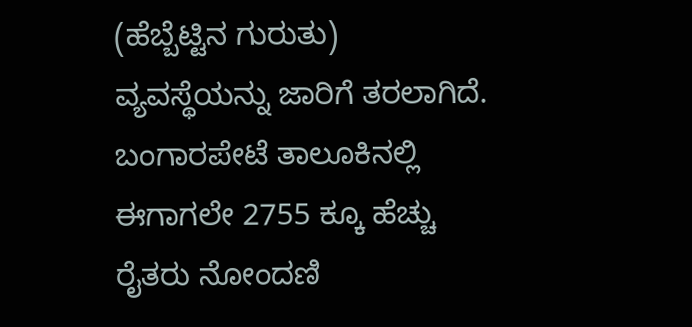(ಹೆಬ್ಬೆಟ್ಟಿನ ಗುರುತು) ವ್ಯವಸ್ಥೆಯನ್ನು ಜಾರಿಗೆ ತರಲಾಗಿದೆ. ಬಂಗಾರಪೇಟೆ ತಾಲೂಕಿನಲ್ಲಿ ಈಗಾಗಲೇ 2755 ಕ್ಕೂ ಹೆಚ್ಚು ರೈತರು ನೋಂದಣಿ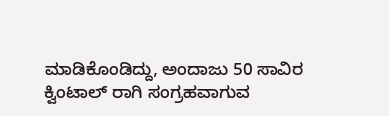ಮಾಡಿಕೊಂಡಿದ್ದು, ಅಂದಾಜು 50 ಸಾವಿರ ಕ್ವಿಂಟಾಲ್ ರಾಗಿ ಸಂಗ್ರಹವಾಗುವ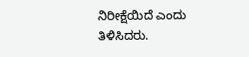ನಿರೀಕ್ಷೆಯಿದೆ ಎಂದು ತಿಳಿಸಿದರು.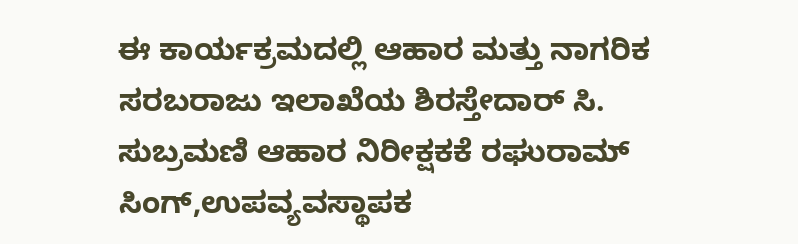ಈ ಕಾರ್ಯಕ್ರಮದಲ್ಲಿ ಆಹಾರ ಮತ್ತು ನಾಗರಿಕ ಸರಬರಾಜು ಇಲಾಖೆಯ ಶಿರಸ್ತೇದಾರ್ ಸಿ. ಸುಬ್ರಮಣಿ ಆಹಾರ ನಿರೀಕ್ಷಕಕೆ ರಘುರಾಮ್ ಸಿಂಗ್,ಉಪವ್ಯವಸ್ಥಾಪಕ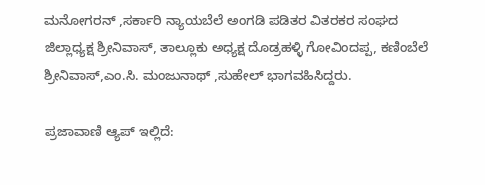ಮನೋಗರನ್ ,ಸರ್ಕಾರಿ ನ್ಯಾಯಬೆಲೆ ಅಂಗಡಿ ಪಡಿತರ ವಿತರಕರ ಸಂಘದ ಜಿಲ್ಲಾಧ್ಯಕ್ಷ ಶ್ರೀನಿವಾಸ್, ತಾಲ್ಲೂಕು ಅಧ್ಯಕ್ಷ ದೊಡ್ರಹಳ್ಳಿ ಗೋವಿಂದಪ್ಪ, ಕಣಿಂಬೆಲೆ ಶ್ರೀನಿವಾಸ್,ಎಂ.ಸಿ. ಮಂಜುನಾಥ್ ,ಸುಹೇಲ್ ಭಾಗವಹಿಸಿದ್ದರು.

ಪ್ರಜಾವಾಣಿ ಆ್ಯಪ್ ಇಲ್ಲಿದೆ: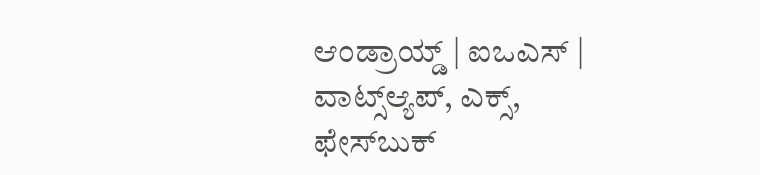ಆಂಡ್ರಾಯ್ಡ್ | ಐಒಎಸ್ | ವಾಟ್ಸ್ಆ್ಯಪ್, ಎಕ್ಸ್, ಫೇಸ್‌ಬುಕ್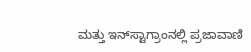ಮತ್ತು ಇನ್‌ಸ್ಟಾಗ್ರಾಂನಲ್ಲಿ ಪ್ರಜಾವಾಣಿ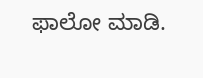ಫಾಲೋ ಮಾಡಿ.